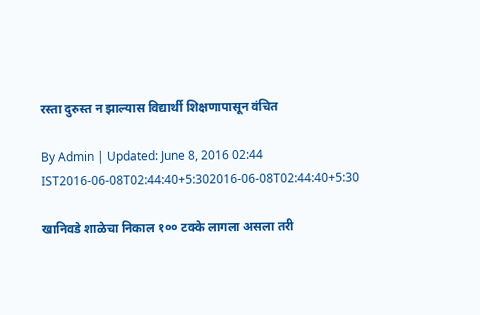रस्ता दुरुस्त न झाल्यास विद्यार्थी शिक्षणापासून वंचित

By Admin | Updated: June 8, 2016 02:44 IST2016-06-08T02:44:40+5:302016-06-08T02:44:40+5:30

खानिवडे शाळेचा निकाल १०० टक्के लागला असला तरी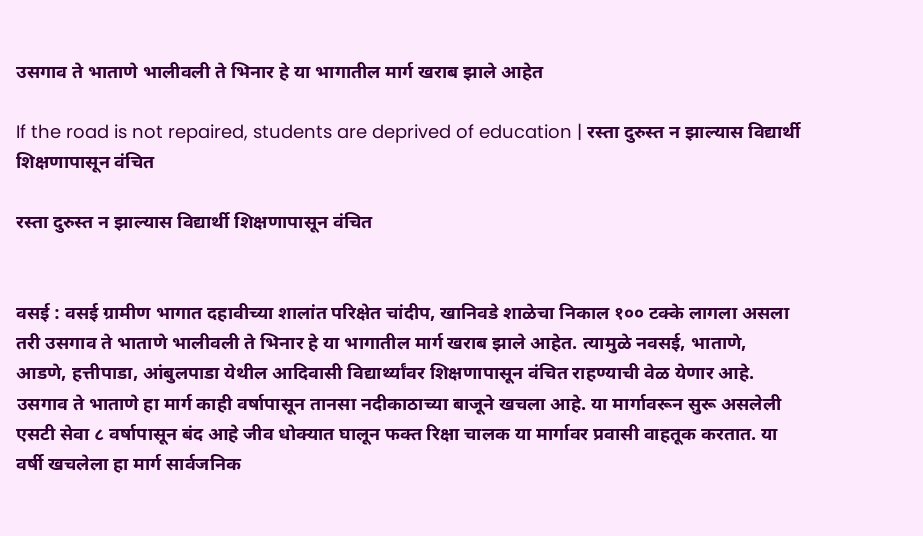उसगाव ते भाताणे भालीवली ते भिनार हे या भागातील मार्ग खराब झाले आहेत

If the road is not repaired, students are deprived of education | रस्ता दुरुस्त न झाल्यास विद्यार्थी शिक्षणापासून वंचित

रस्ता दुरुस्त न झाल्यास विद्यार्थी शिक्षणापासून वंचित


वसई : वसई ग्रामीण भागात दहावीच्या शालांत परिक्षेत चांदीप, खानिवडे शाळेचा निकाल १०० टक्के लागला असला तरी उसगाव ते भाताणे भालीवली ते भिनार हे या भागातील मार्ग खराब झाले आहेत. त्यामुळे नवसई, भाताणे, आडणे, हत्तीपाडा, आंबुलपाडा येथील आदिवासी विद्यार्थ्यांवर शिक्षणापासून वंचित राहण्याची वेळ येणार आहे.
उसगाव ते भाताणे हा मार्ग काही वर्षापासून तानसा नदीकाठाच्या बाजूने खचला आहे. या मार्गावरून सुरू असलेली एसटी सेवा ८ वर्षापासून बंद आहे जीव धोक्यात घालून फक्त रिक्षा चालक या मार्गावर प्रवासी वाहतूक करतात. या वर्षी खचलेला हा मार्ग सार्वजनिक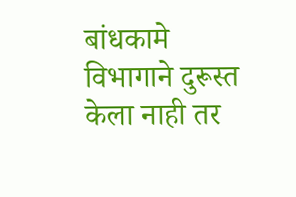बांधकामे विभागाने दुरूस्त केला नाही तर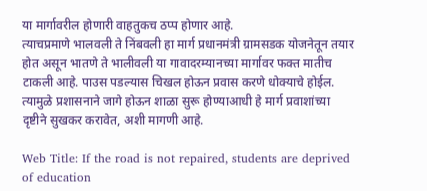या मार्गावरील होणारी वाहतुकच ठप्प होणार आहे.
त्याचप्रमाणे भालवली ते निंबवली हा मार्ग प्रधानमंत्री ग्रामसडक योजनेतून तयार होत असून भातणे ते भालीवली या गावादरम्यानच्या मार्गावर फक्त मातीच टाकली आहे. पाउस पडल्यास चिखल होऊन प्रवास करणे धोक्याचे होईल. त्यामुळे प्रशासनाने जागे होऊन शाळा सुरू होण्याआधी हे मार्ग प्रवाशांच्या दृष्टीने सुखकर करावेत, अशी मागणी आहे.

Web Title: If the road is not repaired, students are deprived of education